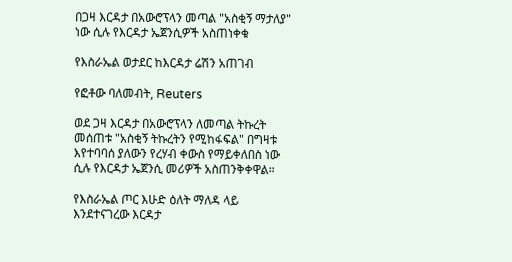በጋዛ እርዳታ በአውሮፕላን መጣል "አስቂኝ ማታለያ" ነው ሲሉ የእርዳታ ኤጀንሲዎች አስጠነቀቁ

የእስራኤል ወታደር ከእርዳታ ሬሽን አጠገብ

የፎቶው ባለመብት, Reuters

ወደ ጋዛ እርዳታ በአውሮፕላን ለመጣል ትኩረት መሰጠቱ "አስቂኝ ትኩረትን የሚከፋፍል" በግዛቱ እየተባባሰ ያለውን የረሃብ ቀውስ የማይቀለበስ ነው ሲሉ የእርዳታ ኤጀንሲ መሪዎች አስጠንቅቀዋል።

የእስራኤል ጦር እሁድ ዕለት ማለዳ ላይ እንደተናገረው እርዳታ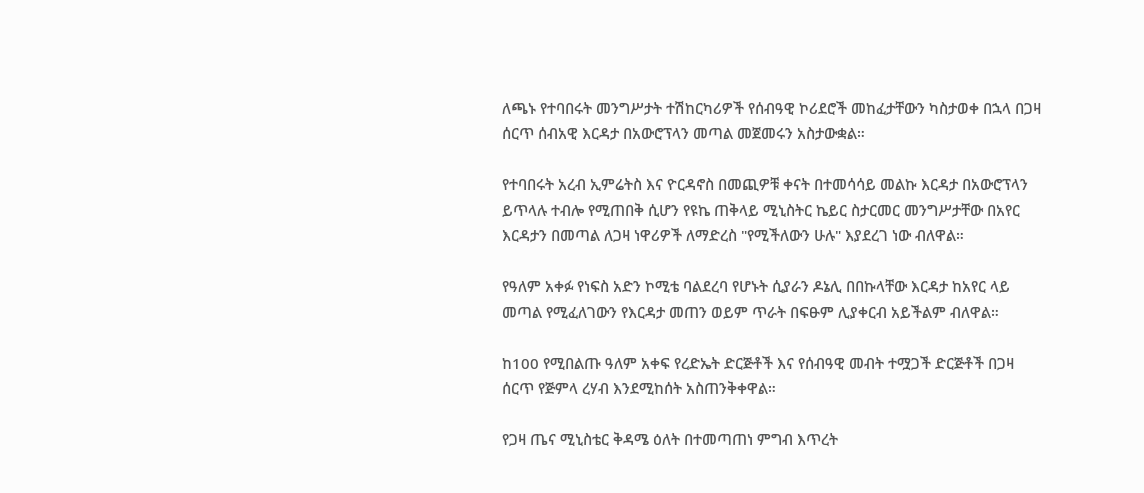ለጫኑ የተባበሩት መንግሥታት ተሽከርካሪዎች የሰብዓዊ ኮሪደሮች መከፈታቸውን ካስታወቀ በኋላ በጋዛ ሰርጥ ሰብአዊ እርዳታ በአውሮፕላን መጣል መጀመሩን አስታውቋል።

የተባበሩት አረብ ኢምሬትስ እና ዮርዳኖስ በመጪዎቹ ቀናት በተመሳሳይ መልኩ እርዳታ በአውሮፕላን ይጥላሉ ተብሎ የሚጠበቅ ሲሆን የዩኬ ጠቅላይ ሚኒስትር ኬይር ስታርመር መንግሥታቸው በአየር እርዳታን በመጣል ለጋዛ ነዋሪዎች ለማድረስ "የሚችለውን ሁሉ" እያደረገ ነው ብለዋል።

የዓለም አቀፉ የነፍስ አድን ኮሚቴ ባልደረባ የሆኑት ሲያራን ዶኔሊ በበኩላቸው እርዳታ ከአየር ላይ መጣል የሚፈለገውን የእርዳታ መጠን ወይም ጥራት በፍፁም ሊያቀርብ አይችልም ብለዋል።

ከ100 የሚበልጡ ዓለም አቀፍ የረድኤት ድርጅቶች እና የሰብዓዊ መብት ተሟጋች ድርጅቶች በጋዛ ሰርጥ የጅምላ ረሃብ እንደሚከሰት አስጠንቅቀዋል።

የጋዛ ጤና ሚኒስቴር ቅዳሜ ዕለት በተመጣጠነ ምግብ እጥረት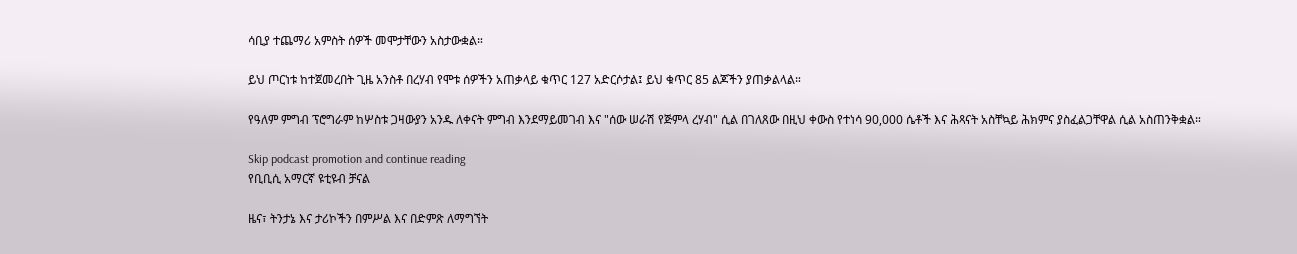ሳቢያ ተጨማሪ አምስት ሰዎች መሞታቸውን አስታውቋል።

ይህ ጦርነቱ ከተጀመረበት ጊዜ አንስቶ በረሃብ የሞቱ ሰዎችን አጠቃላይ ቁጥር 127 አድርሶታል፤ ይህ ቁጥር 85 ልጆችን ያጠቃልላል።

የዓለም ምግብ ፕሮግራም ከሦስቱ ጋዛውያን አንዱ ለቀናት ምግብ እንደማይመገብ እና "ሰው ሠራሽ የጅምላ ረሃብ" ሲል በገለጸው በዚህ ቀውስ የተነሳ 90,000 ሴቶች እና ሕጻናት አስቸኳይ ሕክምና ያስፈልጋቸዋል ሲል አስጠንቅቋል።

Skip podcast promotion and continue reading
የቢቢሲ አማርኛ ዩቲዩብ ቻናል

ዜና፣ ትንታኔ እና ታሪኮችን በምሥል እና በድምጽ ለማግኘት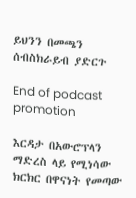ይህንን በመጫን ሰብስክራይብ ያድርጉ

End of podcast promotion

እርዳታ በአውሮፕላን ማድረስ ላይ የሚነሳው ክርክር በዋናነት የመጣው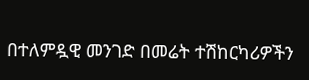በተለምዷዊ መንገድ በመሬት ተሽከርካሪዎችን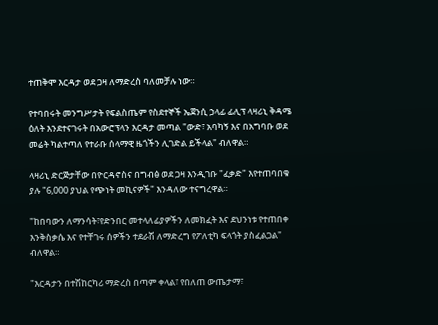ተጠቅሞ እርዳታ ወደ ጋዛ ለማድረስ ባለመቻሉ ነው።

የተባበሩት መንግሥታት የፍልስጤም የስደተኞች ኤጀንሲ ኃላፊ ፊሊፕ ላዛሪኒ ቅዳሜ ዕለት እንደተናገሩት በአውሮፕላን እርዳታ መጣል "ውድ፣ አባካኝ እና በአግባቡ ወደ መሬት ካልተጣለ የተራቡ ሰላማዊ ዜጎችን ሊገድል ይችላል" ብለዋል።

ላዛሪኒ ድርጅታቸው በዮርዳኖስና በግብፅ ወደ ጋዛ እንዲገቡ "ፈቃድ" እየተጠባበቁ ያሉ "6,000 ያህል የጭነት መኪናዎች" እንዳለው ተናግረዋል።

"ከበባውን ለማንሳት፣የድንበር መተላለፊያዎችን ለመክፈት እና ደህንነቱ የተጠበቀ እንቅስቃሴ እና የተቸገሩ ሰዎችን ተደራሽ ለማድረግ የፖለቲካ ፍላጎት ያስፈልጋል" ብለዋል።

"እርዳታን በተሽከርካሪ ማድረስ በጣም ቀላል፣ የበለጠ ውጤታማ፣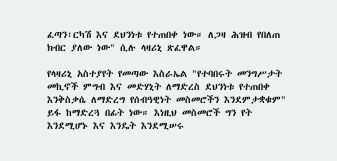ፈጣን፣ርካሽ እና ደህንነቱ የተጠበቀ ነው። ለጋዛ ሕዝብ የበለጠ ክብር ያለው ነው" ሲሉ ላዛሪኒ ጽፈዋል።

የላዛሪኒ አስተያየት የመጣው እስራኤል "የተባበሩት መንግሥታት መኪኖች ምግብ እና መድሃኒት ለማድረስ ደህንነቱ የተጠበቀ እንቅስቃሴ ለማድረግ የሰብዓዊነት መስመሮችን እንደምታቋቁም" ይፋ ከማድረጓ በፊት ነው። እነዚህ መስመሮች ግን የት እንደሚሆኑ እና እንዴት እንደሚሠሩ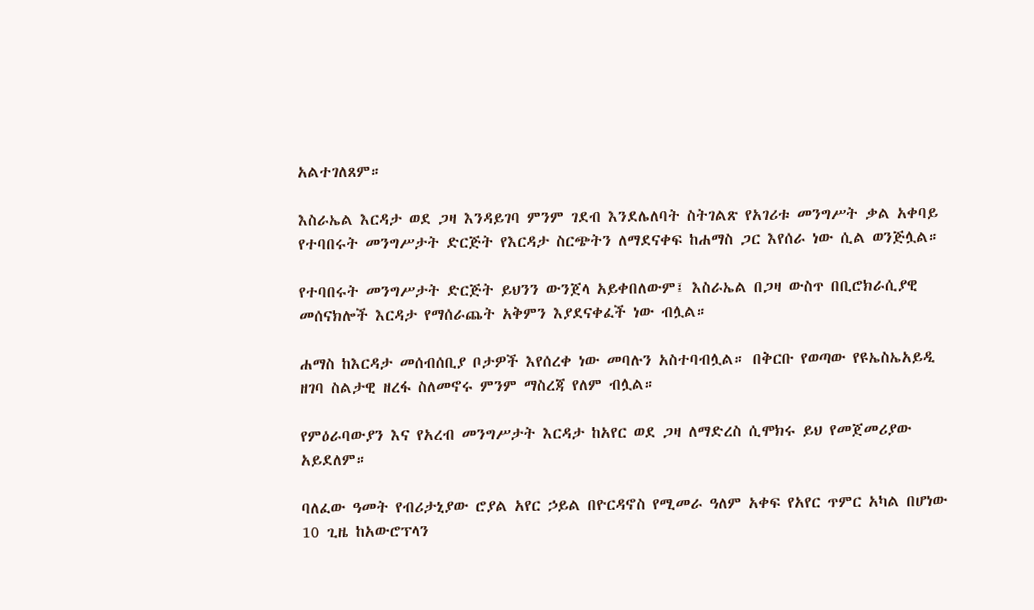አልተገለጸም።

እስራኤል እርዳታ ወደ ጋዛ እንዳይገባ ምንም ገደብ እንደሌለባት ስትገልጽ የአገሪቱ መንግሥት ቃል አቀባይ የተባበሩት መንግሥታት ድርጅት የእርዳታ ስርጭትን ለማደናቀፍ ከሐማስ ጋር እየሰራ ነው ሲል ወንጅሏል።

የተባበሩት መንግሥታት ድርጅት ይህንን ውንጀላ አይቀበለውም፤ እስራኤል በጋዛ ውስጥ በቢሮክራሲያዊ መሰናክሎች እርዳታ የማሰራጨት አቅምን እያደናቀፈች ነው ብሏል።

ሐማስ ከእርዳታ መሰብሰቢያ ቦታዎች እየሰረቀ ነው መባሉን አስተባብሏል። በቅርቡ የወጣው የዩኤስኤአይዲ ዘገባ ስልታዊ ዘረፋ ስለመኖሩ ምንም ማስረጃ የለም ብሏል።

የምዕራባውያን እና የአረብ መንግሥታት እርዳታ ከአየር ወደ ጋዛ ለማድረስ ሲሞክሩ ይህ የመጀመሪያው አይደለም።

ባለፈው ዓመት የብሪታኒያው ሮያል አየር ኃይል በዮርዳኖስ የሚመራ ዓለም አቀፍ የአየር ጥምር አካል በሆነው 10 ጊዜ ከአውሮፕላን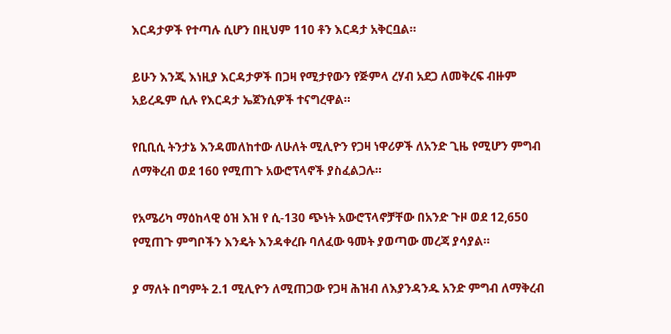እርዳታዎች የተጣሉ ሲሆን በዚህም 110 ቶን እርዳታ አቅርቧል።

ይሁን እንጂ እነዚያ እርዳታዎች በጋዛ የሚታየውን የጅምላ ረሃብ አደጋ ለመቅረፍ ብዙም አይረዱም ሲሉ የእርዳታ ኤጀንሲዎች ተናግረዋል።

የቢቢሲ ትንታኔ እንዳመለከተው ለሁለት ሚሊዮን የጋዛ ነዋሪዎች ለአንድ ጊዜ የሚሆን ምግብ ለማቅረብ ወደ 160 የሚጠጉ አውሮፕላኖች ያስፈልጋሉ።

የአሜሪካ ማዕከላዊ ዕዝ እዝ የ ሲ-130 ጭነት አውሮፕላኖቻቸው በአንድ ጉዞ ወደ 12,650 የሚጠጉ ምግቦችን እንዴት እንዳቀረቡ ባለፈው ዓመት ያወጣው መረጃ ያሳያል።

ያ ማለት በግምት 2.1 ሚሊዮን ለሚጠጋው የጋዛ ሕዝብ ለእያንዳንዱ አንድ ምግብ ለማቅረብ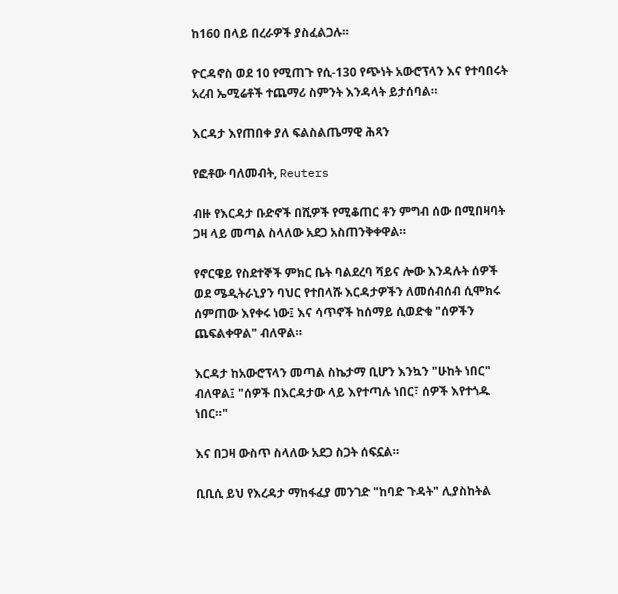ከ160 በላይ በረራዎች ያስፈልጋሉ።

ዮርዳኖስ ወደ 10 የሚጠጉ የሲ-130 የጭነት አውሮፕላን እና የተባበሩት አረብ ኤሚሬቶች ተጨማሪ ስምንት እንዳላት ይታሰባል።

እርዳታ እየጠበቀ ያለ ፍልስልጤማዊ ሕጻን

የፎቶው ባለመብት, Reuters

ብዙ የእርዳታ ቡድኖች በሺዎች የሚቆጠር ቶን ምግብ ሰው በሚበዛባት ጋዛ ላይ መጣል ስላለው አደጋ አስጠንቅቀዋል።

የኖርዌይ የስደተኞች ምክር ቤት ባልደረባ ሻይና ሎው እንዳሉት ሰዎች ወደ ሜዲትራኒያን ባህር የተበላሹ እርዳታዎችን ለመሰብሰብ ሲሞክሩ ሰምጠው እየቀሩ ነው፤ እና ሳጥኖች ከሰማይ ሲወድቁ "ሰዎችን ጨፍልቀዋል" ብለዋል።

እርዳታ ከአውሮፕላን መጣል ስኬታማ ቢሆን እንኳን "ሁከት ነበር" ብለዋል፤ "ሰዎች በእርዳታው ላይ እየተጣሉ ነበር፣ ሰዎች እየተጎዱ ነበር።"

እና በጋዛ ውስጥ ስላለው አደጋ ስጋት ሰፍኗል።

ቢቢሲ ይህ የእረዳታ ማከፋፈያ መንገድ "ከባድ ጉዳት" ሊያስከትል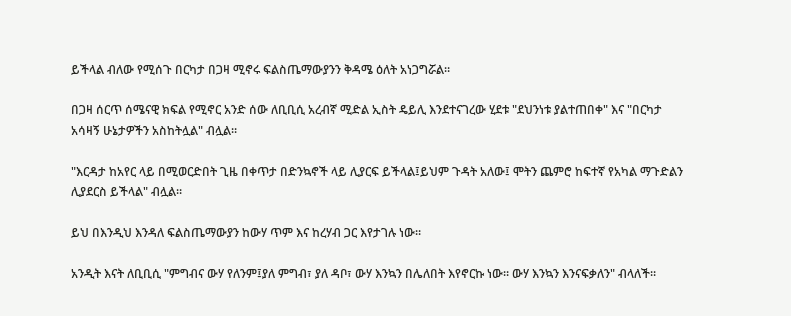ይችላል ብለው የሚሰጉ በርካታ በጋዛ ሚኖሩ ፍልስጤማውያንን ቅዳሜ ዕለት አነጋግሯል።

በጋዛ ሰርጥ ሰሜናዊ ክፍል የሚኖር አንድ ሰው ለቢቢሲ አረብኛ ሚድል ኢስት ዴይሊ እንደተናገረው ሂደቱ "ደህንነቱ ያልተጠበቀ" እና "በርካታ አሳዛኝ ሁኔታዎችን አስከትሏል" ብሏል።

"እርዳታ ከአየር ላይ በሚወርድበት ጊዜ በቀጥታ በድንኳኖች ላይ ሊያርፍ ይችላል፤ይህም ጉዳት አለው፤ ሞትን ጨምሮ ከፍተኛ የአካል ማጉድልን ሊያደርስ ይችላል" ብሏል።

ይህ በእንዲህ እንዳለ ፍልስጤማውያን ከውሃ ጥም እና ከረሃብ ጋር እየታገሉ ነው።

አንዲት እናት ለቢቢሲ "ምግብና ውሃ የለንም፤ያለ ምግብ፣ ያለ ዳቦ፣ ውሃ እንኳን በሌለበት እየኖርኩ ነው። ውሃ እንኳን እንናፍቃለን" ብላለች።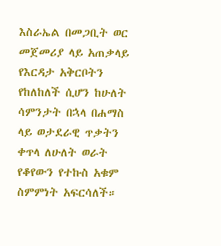እስራኤል በመጋቢት ወር መጀመሪያ ላይ አጠቃላይ የእርዳታ አቅርቦትን የከለከለች ሲሆን ከሁለት ሳምንታት በኋላ በሐማስ ላይ ወታደራዊ ጥቃትን ቀጥላ ለሁለት ወራት የቆየውን የተኩስ አቁም ስምምነት አፍርሳለች።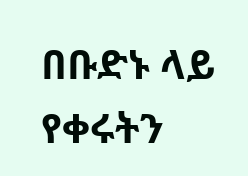በቡድኑ ላይ የቀሩትን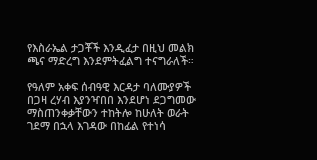የእስራኤል ታጋቾች እንዲፈታ በዚህ መልክ ጫና ማድረግ እንደምትፈልግ ተናግራለች።

የዓለም አቀፍ ሰብዓዊ እርዳታ ባለሙያዎች በጋዛ ረሃብ እያንዣበበ እንደሆነ ደጋግመው ማስጠንቀቃቸውን ተከትሎ ከሁለት ወራት ገደማ በኋላ እገዳው በከፊል የተነሳ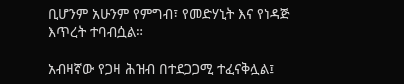ቢሆንም አሁንም የምግብ፣ የመድሃኒት እና የነዳጅ እጥረት ተባብሷል።

አብዛኛው የጋዛ ሕዝብ በተደጋጋሚ ተፈናቅሏል፤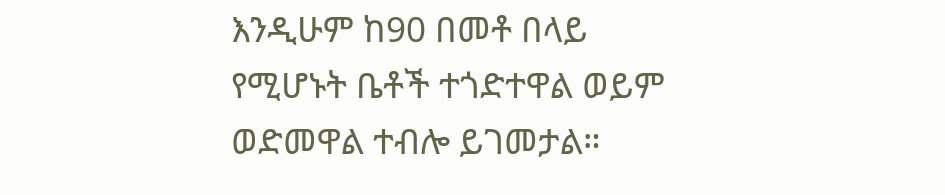እንዲሁም ከ90 በመቶ በላይ የሚሆኑት ቤቶች ተጎድተዋል ወይም ወድመዋል ተብሎ ይገመታል።